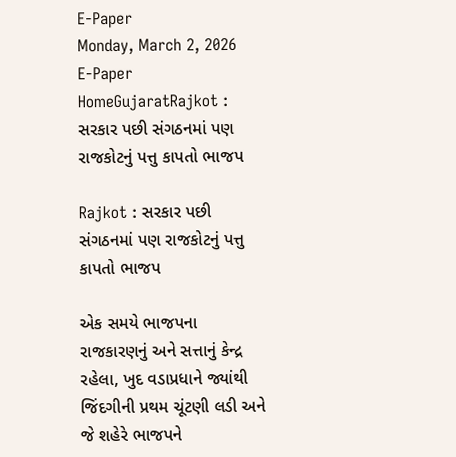E-Paper
Monday, March 2, 2026
E-Paper
HomeGujaratRajkot : સરકાર પછી સંગઠનમાં પણ રાજકોટનું પત્તુ કાપતો ભાજપ

Rajkot : સરકાર પછી સંગઠનમાં પણ રાજકોટનું પત્તુ કાપતો ભાજપ

એક સમયે ભાજપના રાજકારણનું અને સત્તાનું કેન્દ્ર રહેલા, ખુદ વડાપ્રધાને જ્યાંથી જિંદગીની પ્રથમ ચૂંટણી લડી અને જે શહેરે ભાજપને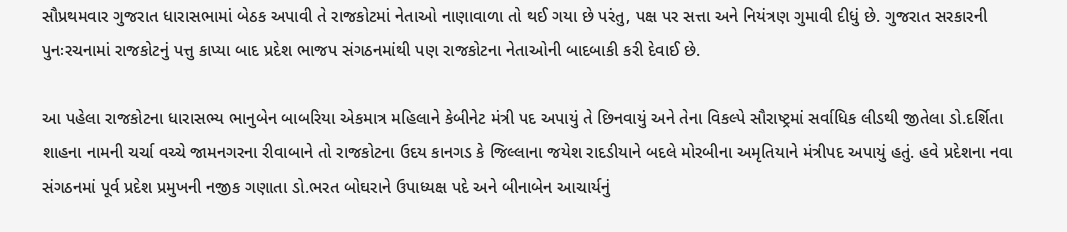સૌપ્રથમવાર ગુજરાત ધારાસભામાં બેઠક અપાવી તે રાજકોટમાં નેતાઓ નાણાવાળા તો થઈ ગયા છે પરંતુ, પક્ષ પર સત્તા અને નિયંત્રણ ગુમાવી દીધું છે. ગુજરાત સરકારની પુનઃરચનામાં રાજકોટનું પત્તુ કાપ્યા બાદ પ્રદેશ ભાજપ સંગઠનમાંથી પણ રાજકોટના નેતાઓની બાદબાકી કરી દેવાઈ છે.

આ પહેલા રાજકોટના ધારાસભ્ય ભાનુબેન બાબરિયા એકમાત્ર મહિલાને કેબીનેટ મંત્રી પદ અપાયું તે છિનવાયું અને તેના વિકલ્પે સૌરાષ્ટ્રમાં સર્વાધિક લીડથી જીતેલા ડો.દર્શિતા શાહના નામની ચર્ચા વચ્ચે જામનગરના રીવાબાને તો રાજકોટના ઉદય કાનગડ કે જિલ્લાના જયેશ રાદડીયાને બદલે મોરબીના અમૃતિયાને મંત્રીપદ અપાયું હતું. હવે પ્રદેશના નવા સંગઠનમાં પૂર્વ પ્રદેશ પ્રમુખની નજીક ગણાતા ડો.ભરત બોઘરાને ઉપાધ્યક્ષ પદે અને બીનાબેન આચાર્યનું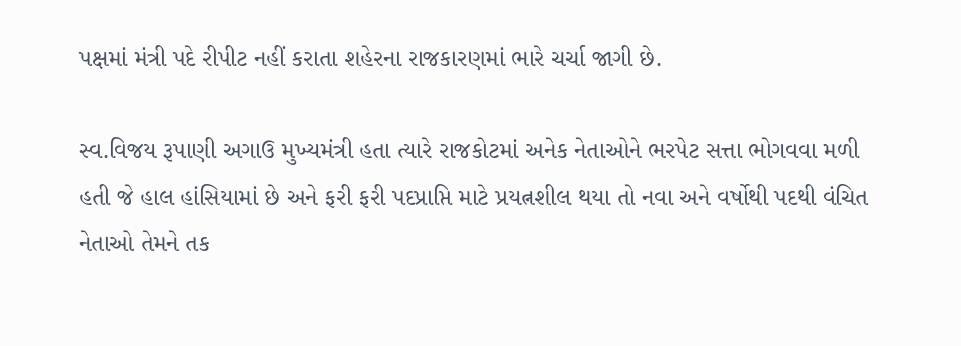પક્ષમાં મંત્રી પદે રીપીટ નહીં કરાતા શહેરના રાજકારણમાં ભારે ચર્ચા જાગી છે.

સ્વ.વિજય રૂપાણી અગાઉ મુખ્યમંત્રી હતા ત્યારે રાજકોટમાં અનેક નેતાઓને ભરપેટ સત્તા ભોગવવા મળી હતી જે હાલ હાંસિયામાં છે અને ફરી ફરી પદપ્રાપ્તિ માટે પ્રયત્નશીલ થયા તો નવા અને વર્ષોથી પદથી વંચિત નેતાઓ તેમને તક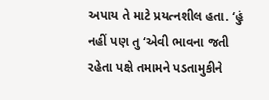અપાય તે માટે પ્રયત્નશીલ હતા. ‘હું નહીં પણ તુ ‘એવી ભાવના જતી રહેતા પક્ષે તમામને પડતામુકીને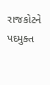રાજકોટને પદમુક્ત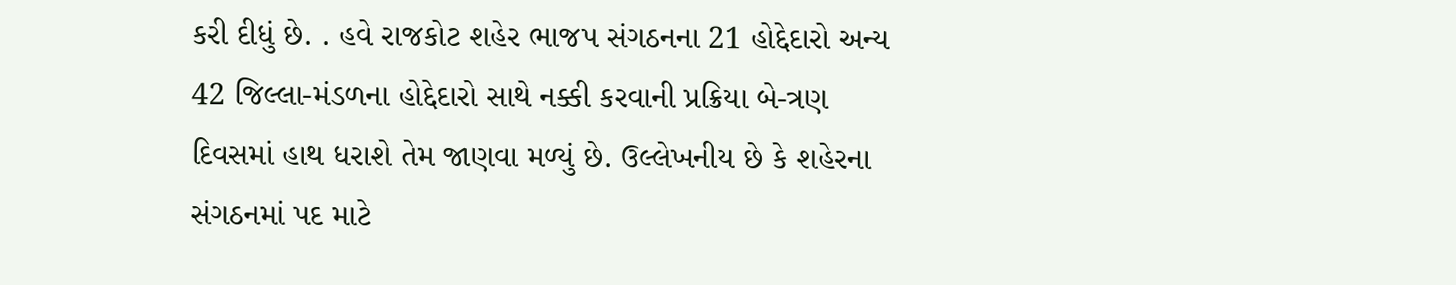કરી દીધું છે. . હવે રાજકોટ શહેર ભાજપ સંગઠનના 21 હોદ્દેદારો અન્ય 42 જિલ્લા-મંડળના હોદ્દેદારો સાથે નક્કી કરવાની પ્રક્રિયા બે-ત્રણ દિવસમાં હાથ ધરાશે તેમ જાણવા મળ્યું છે. ઉલ્લેખનીય છે કે શહેરના સંગઠનમાં પદ માટે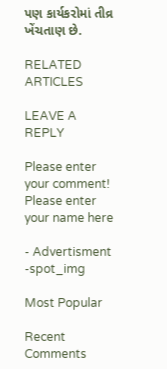પણ કાર્યકરોમાં તીવ્ર ખેંચતાણ છે.

RELATED ARTICLES

LEAVE A REPLY

Please enter your comment!
Please enter your name here

- Advertisment -spot_img

Most Popular

Recent Comments